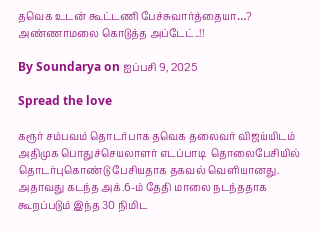தவெக உடன் கூட்டணி பேச்சுவார்த்தையா…? அண்ணாமலை கொடுத்த அப்டேட்..!!

By Soundarya on ஐப்பசி 9, 2025

Spread the love

கரூர் சம்பவம் தொடர்பாக தவெக தலைவர் விஜய்யிடம் அதிமுக பொதுச்செயலாளர் எடப்பாடி  தொலைபேசியில் தொடர்புகொண்டு பேசியதாக தகவல் வெளியானது.  அதாவது கடந்த அக்.6-ம் தேதி மாலை நடந்ததாக கூறப்படும் இந்த 30 நிமிட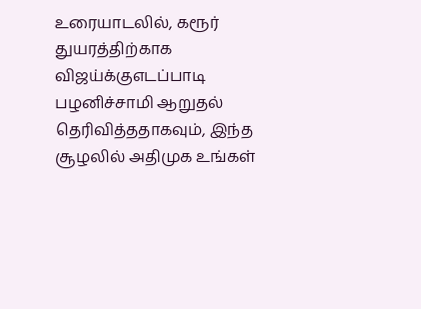உரையாடலில், கரூர் துயரத்திற்காக விஜய்க்குஎடப்பாடி பழனிச்சாமி ஆறுதல் தெரிவித்ததாகவும், இந்த சூழலில் அதிமுக உங்கள்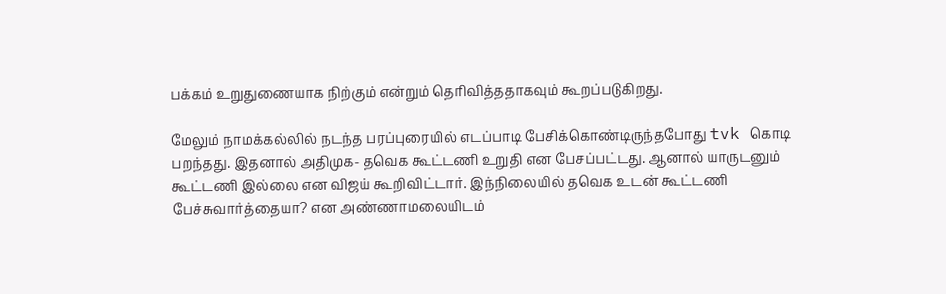பக்கம் உறுதுணையாக நிற்கும் என்றும் தெரிவித்ததாகவும் கூறப்படுகிறது.

மேலும் நாமக்கல்லில் நடந்த பரப்புரையில் எடப்பாடி பேசிக்கொண்டிருந்தபோது tvk கொடி பறந்தது. இதனால் அதிமுக- தவெக கூட்டணி உறுதி என பேசப்பட்டது. ஆனால் யாருடனும் கூட்டணி இல்லை என விஜய் கூறிவிட்டார். இந்நிலையில் தவெக உடன் கூட்டணி பேச்சுவார்த்தையா? என அண்ணாமலையிடம்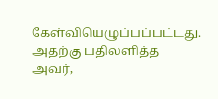கேள்வியெழுப்பப்பட்டது. அதற்கு பதிலளித்த அவர்,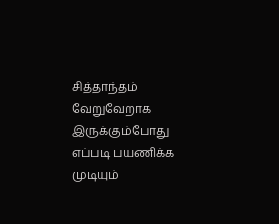சித்தாந்தம் வேறுவேறாக இருக்கும்போது எப்படி பயணிக்க முடியும்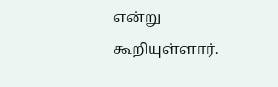என்று கூறியுள்ளார்.